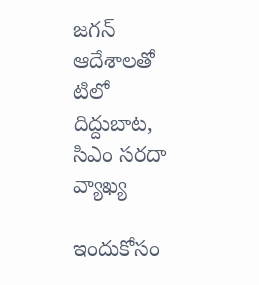జగన్ ఆదేశాలతో టిలో దిద్దుబాట, సిఎం సరదా వ్యాఖ్య

ఇందుకోసం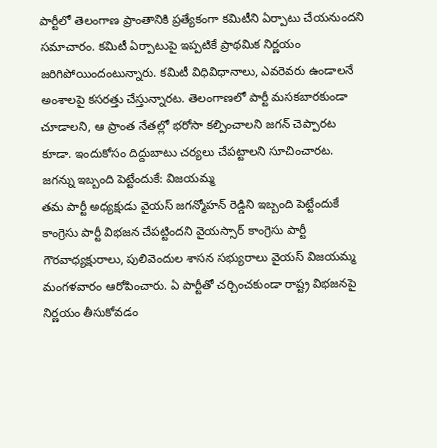పార్టీలో తెలంగాణ ప్రాంతానికి ప్రత్యేకంగా కమిటీని ఏర్పాటు చేయనుందని సమాచారం. కమిటీ ఏర్పాటుపై ఇప్పటికే ప్రాథమిక నిర్ణయం జరిగిపోయిందంటున్నారు. కమిటీ విధివిధానాలు, ఎవరెవరు ఉండాలనే అంశాలపై కసరత్తు చేస్తున్నారట. తెలంగాణలో పార్టీ మసకబారకుండా చూడాలని, ఆ ప్రాంత నేతల్లో భరోసా కల్పించాలని జగన్ చెప్పారట కూడా. ఇందుకోసం దిద్దుబాటు చర్యలు చేపట్టాలని సూచించారట.
జగన్ను ఇబ్బంది పెట్టేందుకే: విజయమ్మ
తమ పార్టీ అధ్యక్షుడు వైయస్ జగన్మోహన్ రెడ్డిని ఇబ్బంది పెట్టేందుకే కాంగ్రెసు పార్టీ విభజన చేపట్టిందని వైయస్సార్ కాంగ్రెసు పార్టీ గౌరవాధ్యక్షురాలు, పులివెందుల శాసన సభ్యురాలు వైయస్ విజయమ్మ మంగళవారం ఆరోపించారు. ఏ పార్టీతో చర్చించకుండా రాష్ట్ర విభజనపై నిర్ణయం తీసుకోవడం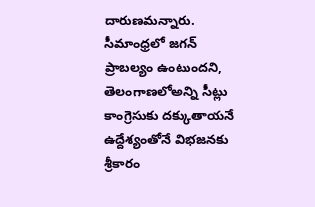దారుణమన్నారు. సీమాంధ్రలో జగన్ ప్రాబల్యం ఉంటుందని, తెలంగాణలోఅన్ని సీట్లు కాంగ్రెసుకు దక్కుతాయనే ఉద్దేశ్యంతోనే విభజనకు శ్రీకారం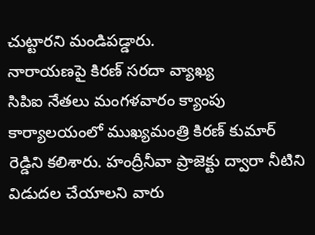చుట్టారని మండిపడ్డారు.
నారాయణపై కిరణ్ సరదా వ్యాఖ్య
సిపిఐ నేతలు మంగళవారం క్యాంపు కార్యాలయంలో ముఖ్యమంత్రి కిరణ్ కుమార్ రెడ్డిని కలిశారు. హంద్రీనీవా ప్రాజెక్టు ద్వారా నీటిని విడుదల చేయాలని వారు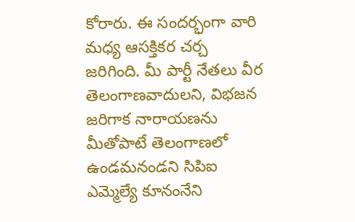కోరారు. ఈ సందర్భంగా వారి మధ్య ఆసక్తికర చర్చ జరిగింది. మీ పార్టీ నేతలు వీర తెలంగాణవాదులని, విభజన జరిగాక నారాయణను మీతోపాటే తెలంగాణలో ఉండమనండని సిపిఐ ఎమ్మెల్యే కూనంనేని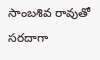సాంబశివ రావుతో సరదాగా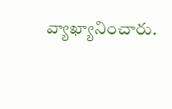వ్యాఖ్యానించారు.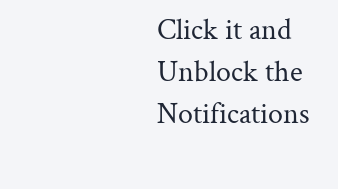Click it and Unblock the Notifications